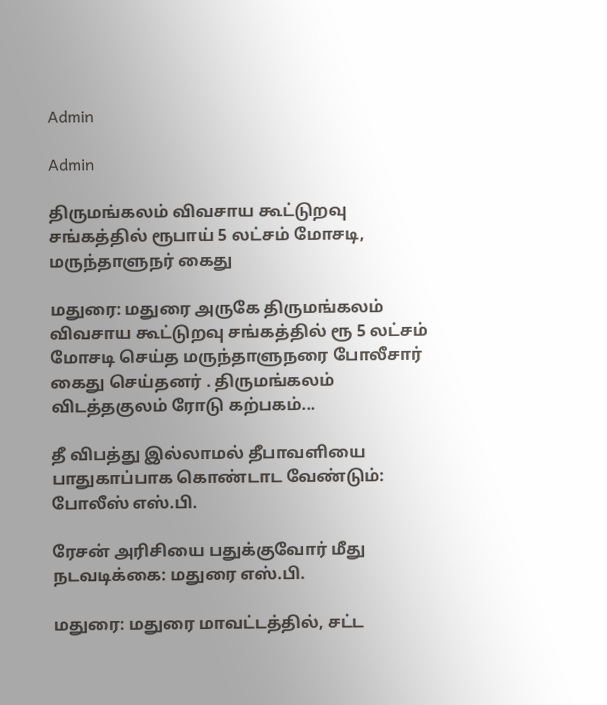Admin

Admin

திருமங்கலம் விவசாய கூட்டுறவு சங்கத்தில் ரூபாய் 5 லட்சம் மோசடி, மருந்தாளுநர் கைது

மதுரை: மதுரை அருகே திருமங்கலம் விவசாய கூட்டுறவு சங்கத்தில் ரூ 5 லட்சம் மோசடி செய்த மருந்தாளுநரை போலீசார் கைது செய்தனர் . திருமங்கலம் விடத்தகுலம் ரோடு கற்பகம்...

தீ விபத்து இல்லாமல் தீபாவளியை பாதுகாப்பாக கொண்டாட வேண்டும்: போலீஸ் எஸ்.பி.

ரேசன் அரிசியை பதுக்குவோர் மீது நடவடிக்கை: மதுரை எஸ்.பி.

மதுரை: மதுரை மாவட்டத்தில், சட்ட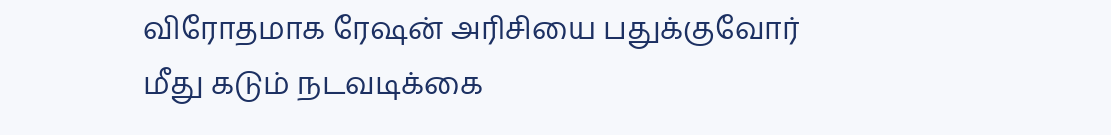விரோதமாக ரேஷன் அரிசியை பதுக்குவோர் மீது கடும் நடவடிக்கை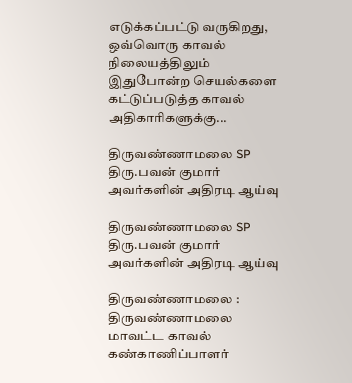எடுக்கப்பட்டு வருகிறது, ஒவ்வொரு காவல் நிலையத்திலும் இதுபோன்ற செயல்களை கட்டுப்படுத்த காவல் அதிகாரிகளுக்கு...

திருவண்ணாமலை SP திரு.பவன் குமார் அவர்களின் அதிரடி ஆய்வு

திருவண்ணாமலை SP திரு.பவன் குமார் அவர்களின் அதிரடி ஆய்வு

திருவண்ணாமலை : திருவண்ணாமலை மாவட்ட காவல் கண்காணிப்பாளர்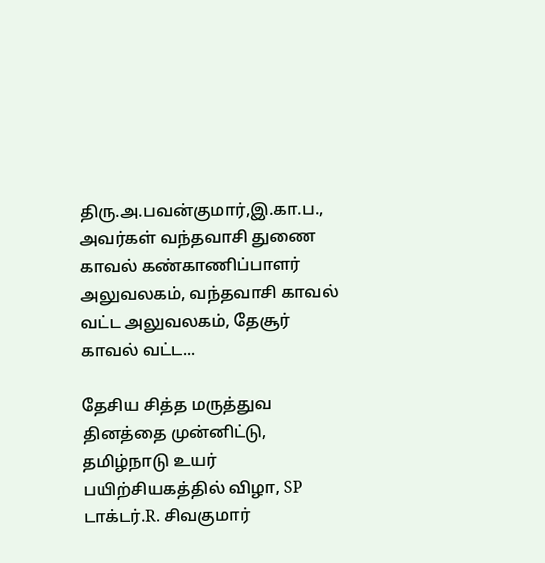திரு.அ.பவன்குமார்,இ.கா.ப., அவர்கள் வந்தவாசி துணை காவல் கண்காணிப்பாளர் அலுவலகம், வந்தவாசி காவல் வட்ட அலுவலகம், தேசூர் காவல் வட்ட...

தேசிய சித்த மருத்துவ தினத்தை முன்னிட்டு, தமிழ்நாடு உயர் பயிற்சியகத்தில் விழா, SP டாக்டர்.R. சிவகுமார்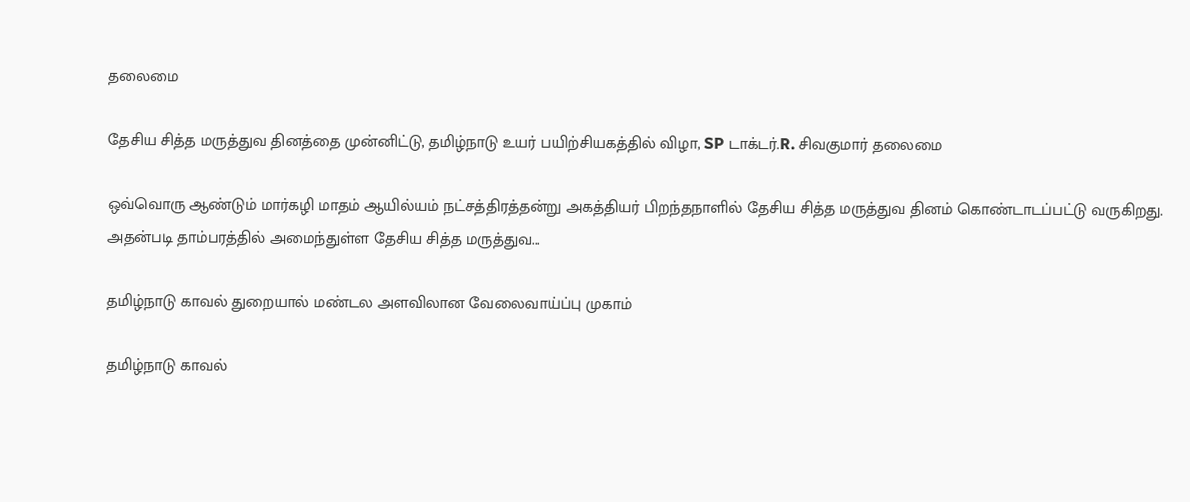தலைமை

தேசிய சித்த மருத்துவ தினத்தை முன்னிட்டு, தமிழ்நாடு உயர் பயிற்சியகத்தில் விழா, SP டாக்டர்.R. சிவகுமார் தலைமை

ஒவ்வொரு ஆண்டும் மார்கழி மாதம் ஆயில்யம் நட்சத்திரத்தன்று அகத்தியர் பிறந்தநாளில் தேசிய சித்த மருத்துவ தினம் கொண்டாடப்பட்டு வருகிறது. அதன்படி தாம்பரத்தில் அமைந்துள்ள தேசிய சித்த மருத்துவ...

தமிழ்நாடு காவல் துறையால் மண்டல அளவிலான வேலைவாய்ப்பு முகாம்

தமிழ்நாடு காவல்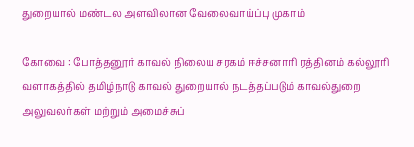துறையால் மண்டல அளவிலான வேலைவாய்ப்பு முகாம்

கோவை : போத்தனூர் காவல் நிலைய சரகம் ஈச்சனாரி ரத்தினம் கல்லூரி வளாகத்தில் தமிழ்நாடு காவல் துறையால் நடத்தப்படும் காவல்துறை அலுவலர்கள் மற்றும் அமைச்சுப்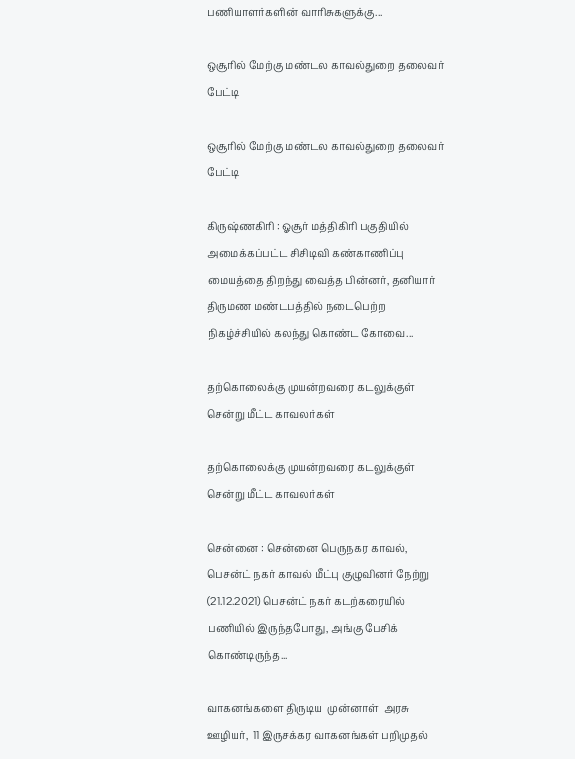பணியாளர்களின் வாரிசுகளுக்கு...

ஒசூரில் மேற்கு மண்டல காவல்துறை தலைவர் பேட்டி

ஒசூரில் மேற்கு மண்டல காவல்துறை தலைவர் பேட்டி

கிருஷ்ணகிரி : ஓசூர் மத்திகிரி பகுதியில் அமைக்கப்பட்ட சிசிடிவி கண்காணிப்பு மையத்தை திறந்து வைத்த பின்னர், தனியார் திருமண மண்டபத்தில் நடைபெற்ற நிகழ்ச்சியில் கலந்து கொண்ட கோவை...

தற்கொலைக்கு முயன்றவரை கடலுக்குள் சென்று மீட்ட காவலர்கள்

தற்கொலைக்கு முயன்றவரை கடலுக்குள் சென்று மீட்ட காவலர்கள்

சென்னை : சென்னை பெருநகர காவல், பெசன்ட் நகர் காவல் மீட்பு குழுவினர் நேற்று (21.12.2021) பெசன்ட் நகர் கடற்கரையில் பணியில் இருந்தபோது, அங்கு பேசிக் கொண்டிருந்த...

வாகனங்களை திருடிய  முன்னாள்  அரசு ஊழியர்,  11 இருசக்கர வாகனங்கள் பறிமுதல்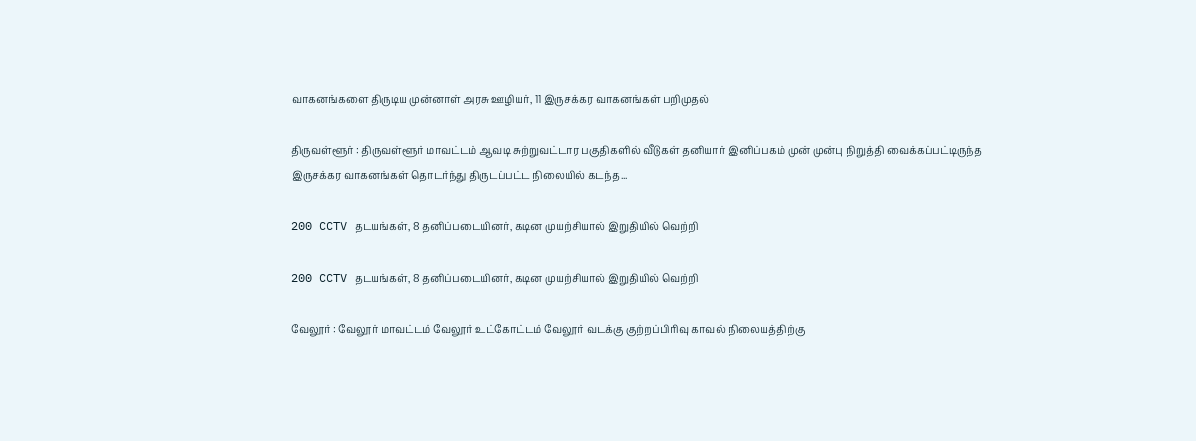வாகனங்களை திருடிய முன்னாள் அரசு ஊழியர், 11 இருசக்கர வாகனங்கள் பறிமுதல்

திருவள்ளூர் : திருவள்ளூர் மாவட்டம் ஆவடி சுற்றுவட்டார பகுதிகளில் வீடுகள் தனியார் இனிப்பகம் முன் முன்பு நிறுத்தி வைக்கப்பட்டிருந்த இருசக்கர வாகனங்கள் தொடர்ந்து திருடப்பட்ட நிலையில் கடந்த...

200 CCTV தடயங்கள், 8 தனிப்படையினர், கடின முயற்சியால் இறுதியில் வெற்றி

200 CCTV தடயங்கள், 8 தனிப்படையினர், கடின முயற்சியால் இறுதியில் வெற்றி

வேலூர் : வேலூர் மாவட்டம் வேலூர் உட்கோட்டம் வேலூர் வடக்கு குற்றப்பிரிவு காவல் நிலையத்திற்கு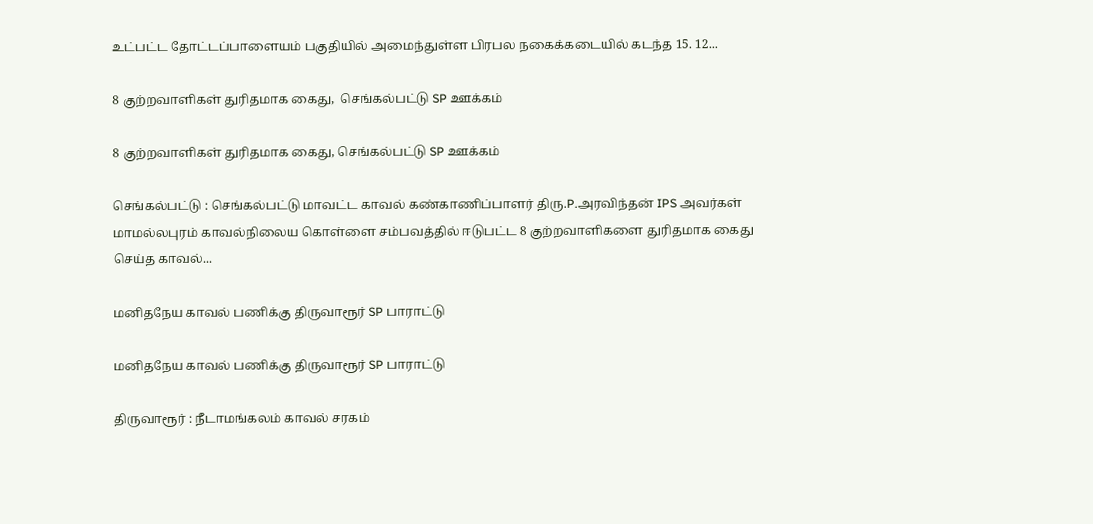உட்பட்ட தோட்டப்பாளையம் பகுதியில் அமைந்துள்ள பிரபல நகைக்கடையில் கடந்த 15. 12...

8 குற்றவாளிகள் துரிதமாக கைது,  செங்கல்பட்டு SP ஊக்கம்

8 குற்றவாளிகள் துரிதமாக கைது, செங்கல்பட்டு SP ஊக்கம்

செங்கல்பட்டு : செங்கல்பட்டு மாவட்ட காவல் கண்காணிப்பாளர் திரு.P.அரவிந்தன் IPS அவர்கள் மாமல்லபுரம் காவல்நிலைய கொள்ளை சம்பவத்தில் ஈடுபட்ட 8 குற்றவாளிகளை துரிதமாக கைது செய்த காவல்...

மனிதநேய காவல் பணிக்கு திருவாரூர் SP பாராட்டு

மனிதநேய காவல் பணிக்கு திருவாரூர் SP பாராட்டு

திருவாரூர் : நீடாமங்கலம் காவல் சரகம்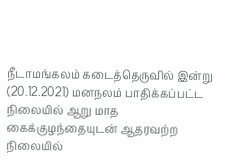நீடாமங்கலம் கடைத்தெருவில் இன்று (20.12.2021) மனநலம் பாதிக்கப்பட்ட நிலையில் ஆறு மாத கைக்குழந்தையுடன் ஆதரவற்ற நிலையில்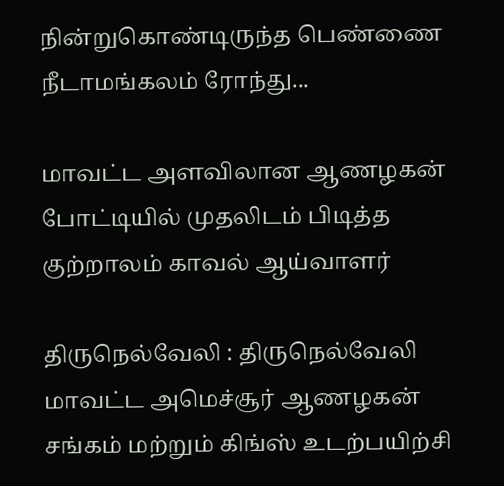நின்றுகொண்டிருந்த பெண்ணை நீடாமங்கலம் ரோந்து...

மாவட்ட அளவிலான ஆணழகன் போட்டியில் முதலிடம் பிடித்த குற்றாலம் காவல் ஆய்வாளர்

திருநெல்வேலி : திருநெல்வேலி மாவட்ட அமெச்சூர் ஆணழகன் சங்கம் மற்றும் கிங்ஸ் உடற்பயிற்சி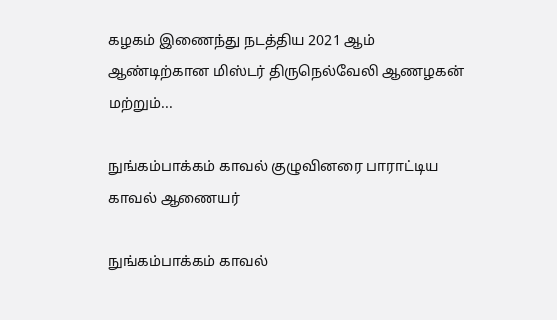கழகம் இணைந்து நடத்திய 2021 ஆம் ஆண்டிற்கான மிஸ்டர் திருநெல்வேலி ஆணழகன் மற்றும்...

நுங்கம்பாக்கம் காவல் குழுவினரை பாராட்டிய காவல் ஆணையர்

நுங்கம்பாக்கம் காவல்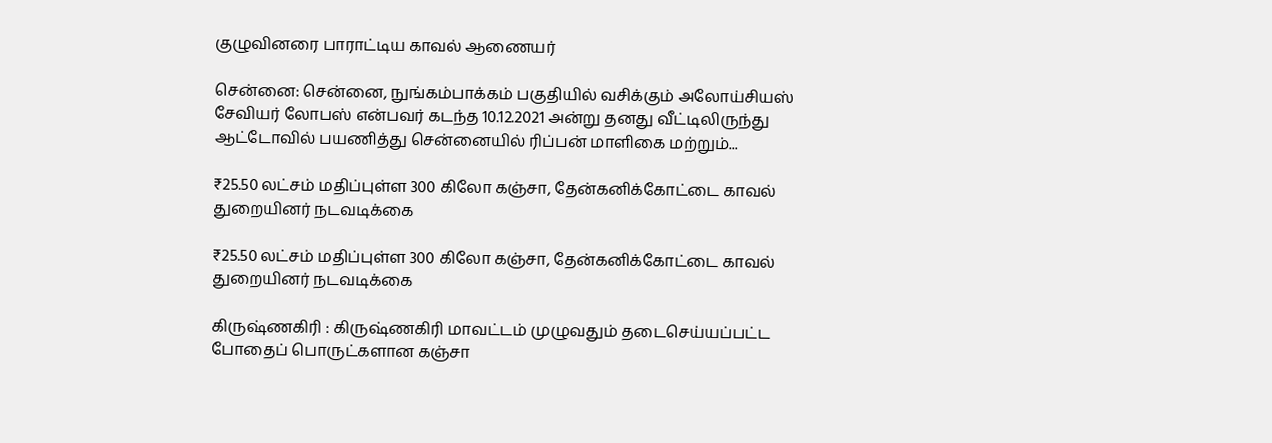குழுவினரை பாராட்டிய காவல் ஆணையர்

சென்னை: சென்னை, நுங்கம்பாக்கம் பகுதியில் வசிக்கும் அலோய்சியஸ் சேவியர் லோபஸ் என்பவர் கடந்த 10.12.2021 அன்று தனது வீட்டிலிருந்து ஆட்டோவில் பயணித்து சென்னையில் ரிப்பன் மாளிகை மற்றும்...

₹25.50 லட்சம் மதிப்புள்ள 300 கிலோ கஞ்சா, தேன்கனிக்கோட்டை காவல் துறையினர் நடவடிக்கை

₹25.50 லட்சம் மதிப்புள்ள 300 கிலோ கஞ்சா, தேன்கனிக்கோட்டை காவல் துறையினர் நடவடிக்கை

கிருஷ்ணகிரி : கிருஷ்ணகிரி மாவட்டம் முழுவதும் தடைசெய்யப்பட்ட போதைப் பொருட்களான கஞ்சா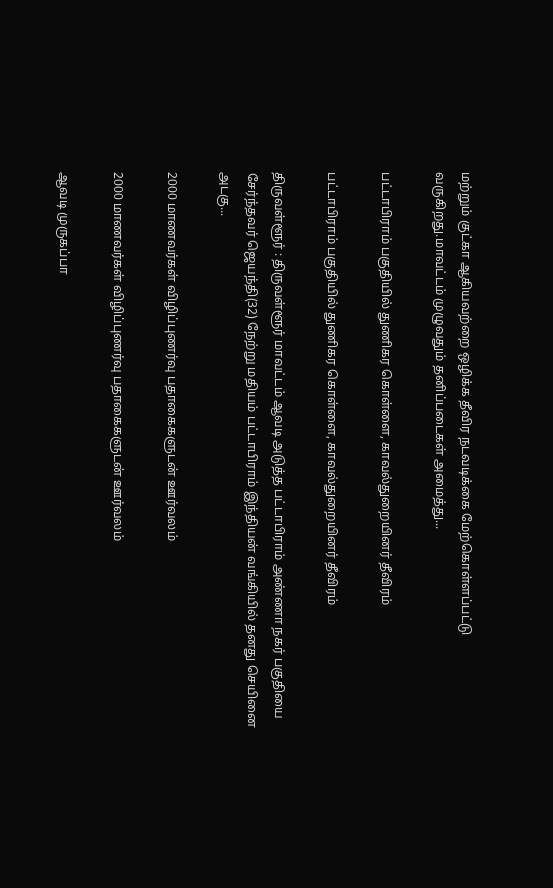மற்றும் குட்கா ஆகியவற்றை ஒழிக்க தீவிர நடவடிக்கை மேற்கொள்ளப்பட்டு வருகிறது.மாவட்டம் முழுவதும் தனிப்படைகள் அமைத்து...

பட்டாபிராம் பகுதியில் துணிகர கொள்ளை, காவல்துறையினர் தீவிரம்

பட்டாபிராம் பகுதியில் துணிகர கொள்ளை, காவல்துறையினர் தீவிரம்

திருவள்ளூர் : திருவள்ளூர் மாவட்டம் ஆவடி அடுத்த பட்டாபிராம் அண்ணா நகர் பகுதியை சேர்ந்தவர் ஜெயந்தி(32) நேற்று மதியம் பட்டாபிராம் இந்தியன் வங்கியில் தனது செயினை அடகு...

2000 மாணவர்கள் விழிப்புணர்வு பதாகைகளுடன் ஊர்வலம்

2000 மாணவர்கள் விழிப்புணர்வு பதாகைகளுடன் ஊர்வலம்

ஆவடி முருகப்பா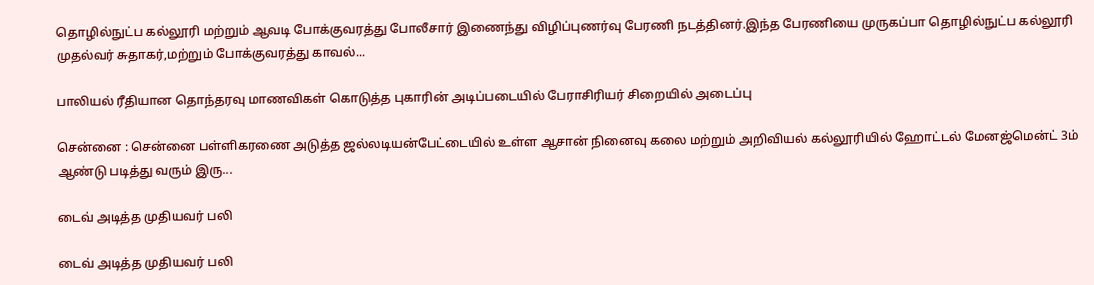தொழில்நுட்ப கல்லூரி மற்றும் ஆவடி போக்குவரத்து போலீசார் இணைந்து விழிப்புணர்வு பேரணி நடத்தினர்.இந்த பேரணியை முருகப்பா தொழில்நுட்ப கல்லூரி முதல்வர் சுதாகர்,மற்றும் போக்குவரத்து காவல்...

பாலியல் ரீதியான தொந்தரவு மாணவிகள் கொடுத்த புகாரின் அடிப்படையில் பேராசிரியர் சிறையில் அடைப்பு

சென்னை : சென்னை பள்ளிகரணை அடுத்த ஜல்லடியன்பேட்டையில் உள்ள ஆசான் நினைவு கலை மற்றும் அறிவியல் கல்லூரியில் ஹோட்டல் மேனஜ்மென்ட் 3ம் ஆண்டு படித்து வரும் இரு...

டைவ் அடித்த முதியவர் பலி

டைவ் அடித்த முதியவர் பலி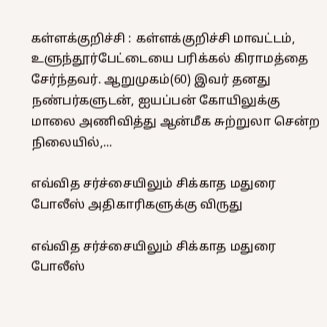கள்ளக்குறிச்சி : கள்ளக்குறிச்சி மாவட்டம், உளுந்தூர்பேட்டையை பரிக்கல் கிராமத்தை சேர்ந்தவர். ஆறுமுகம்(60) இவர் தனது நண்பர்களுடன், ஐயப்பன் கோயிலுக்கு மாலை அணிவித்து ஆன்மீக சுற்றுலா சென்ற நிலையில்,...

எவ்வித சர்ச்சையிலும் சிக்காத மதுரை போலீஸ் அதிகாரிகளுக்கு விருது

எவ்வித சர்ச்சையிலும் சிக்காத மதுரை போலீஸ்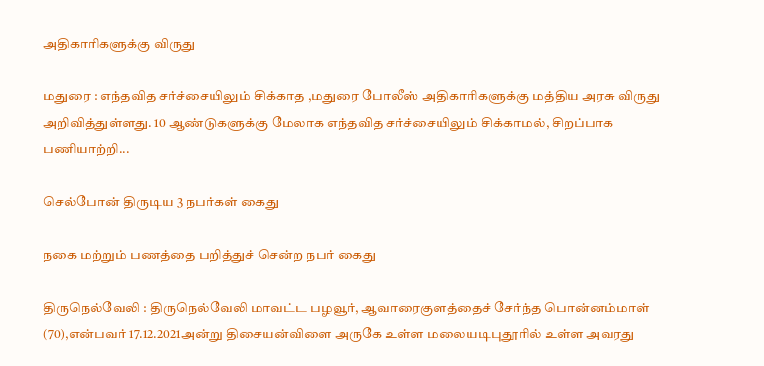அதிகாரிகளுக்கு விருது

மதுரை : எந்தவித சர்ச்சையிலும் சிக்காத ,மதுரை போலீஸ் அதிகாரிகளுக்கு மத்திய அரசு விருது அறிவித்துள்ளது. 10 ஆண்டுகளுக்கு மேலாக எந்தவித சர்ச்சையிலும் சிக்காமல், சிறப்பாக பணியாற்றி...

செல்போன் திருடிய 3 நபர்கள் கைது

நகை மற்றும் பணத்தை பறித்துச் சென்ற நபர் கைது

திருநெல்வேலி : திருநெல்வேலி மாவட்ட பழவூர், ஆவாரைகுளத்தைச் சேர்ந்த பொன்னம்மாள் (70),என்பவர் 17.12.2021அன்று திசையன்விளை அருகே உள்ள மலையடிபுதூரில் உள்ள அவரது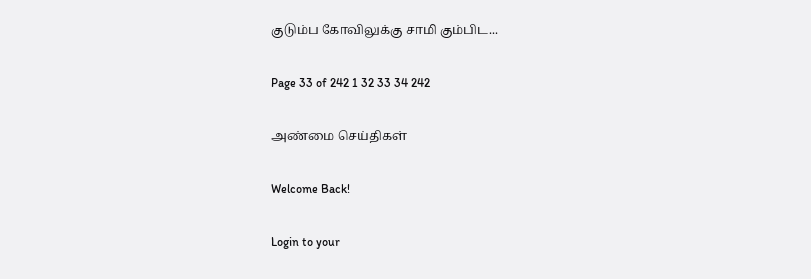குடும்ப கோவிலுக்கு சாமி கும்பிட...

Page 33 of 242 1 32 33 34 242

அண்மை செய்திகள்

Welcome Back!

Login to your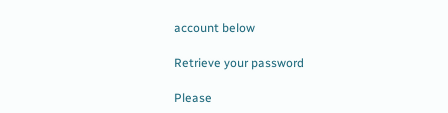account below

Retrieve your password

Please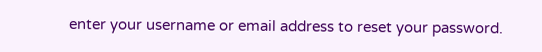enter your username or email address to reset your password.